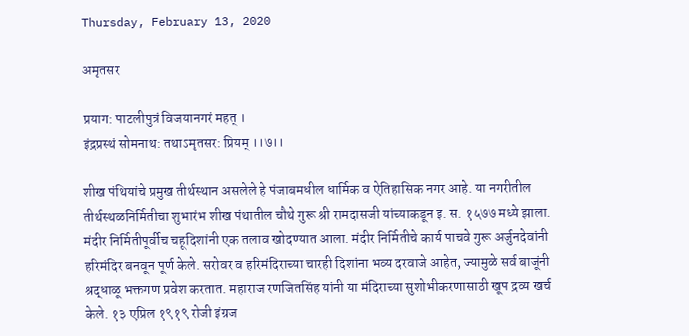Thursday, February 13, 2020

अमृतसर

प्रयाग: पाटलीपुत्रं विजयानगरं महत् ।
इंद्रप्रस्थं सोमनाथ: तथाऽमृतसर: प्रियम् ।।७।।

शीख पंथियांचे प्रमुख तीर्थस्थान असलेले हे पंजाबमधील धार्मिक व ऐतिहासिक नगर आहे. या नगरीतील तीर्थस्थळनिर्मितीचा शुभारंभ शीख पंथातील चौथे गुरू श्री रामदासजी यांच्याकडून इ. स. १५७७ मध्ये झाला. मंदीर निर्मितीपूर्वीच चहूदिशांनी एक तलाव खोदण्यात आला. मंदीर निर्मितीचे कार्य पाचवे गुरू अर्जुनदेवांनी हरिमंदिर बनवून पूर्ण केले. सरोवर व हरिमंदिराच्या चारही दिशांना भव्य दरवाजे आहेत, ज्यामुळे सर्व बाजूंनी श्रद्धाळू भक्तगण प्रवेश करतात. महाराज रणजितसिंह यांनी या मंदिराच्या सुशोभीकरणासाठी खूप द्रव्य खर्च केले. १३ एप्रिल १९१९ रोजी इंग्रज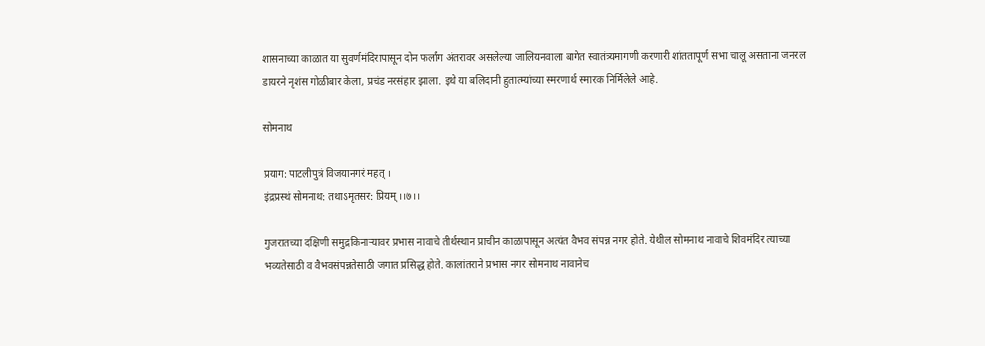शासनाच्या काळात या सुवर्णमंदिरापासून दोन फर्लांग अंतरावर असलेल्या जालियनवाला बागेत स्वातंत्र्यमागणी करणारी शांततापूर्ण सभा चालू असताना जनरल डायरने नृशंस गोळीबार केला, प्रचंड नरसंहार झाला. इथे या बलिदानी हुतात्म्यांच्या स्मरणार्थ स्मारक निर्मिलेले आहे.

सोमनाथ

प्रयाग: पाटलीपुत्रं विजयानगरं महत् ।
इंद्रप्रस्थं सोमनाथ: तथाऽमृतसर: प्रियम् ।।७।।

गुजरातच्या दक्षिणी समुद्रकिनाऱ्यावर प्रभास नावाचे तीर्थस्थान प्राचीन काळापासून अत्यंत वैभव संपन्न नगर होते. येथील सोमनाथ नावाचे शिवमंदिर त्याच्या भव्यतेसाठी व वैभवसंपन्नतेसाठी जगात प्रसिद्ध होते. कालांतराने प्रभास नगर सोमनाथ नावानेच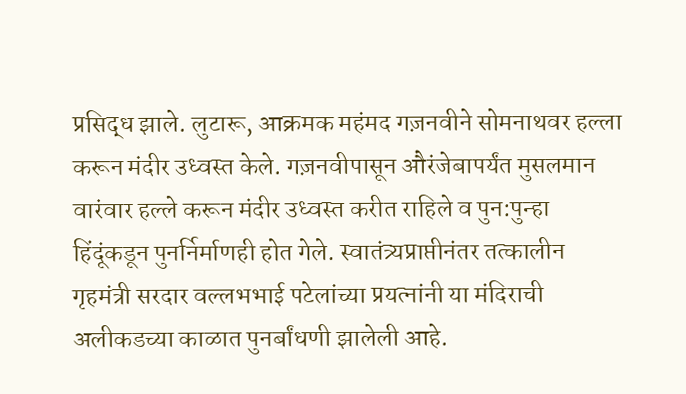प्रसिद्ध झाले. लुटारू, आक्रमक महंमद गज़नवीने सोमनाथवर हल्ला करून मंदीर उध्वस्त केले. गज़नवीपासून औरंजेबापर्यंत मुसलमान वारंवार हल्ले करून मंदीर उध्वस्त करीत राहिले व पुन:पुन्हा हिंदूंकडून पुनर्निर्माणही होत गेले. स्वातंत्र्यप्राप्तीनंतर तत्कालीन गृहमंत्री सरदार वल्लभभाई पटेलांच्या प्रयत्नांनी या मंदिराची अलीकडच्या काळात पुनर्बांधणी झालेली आहे.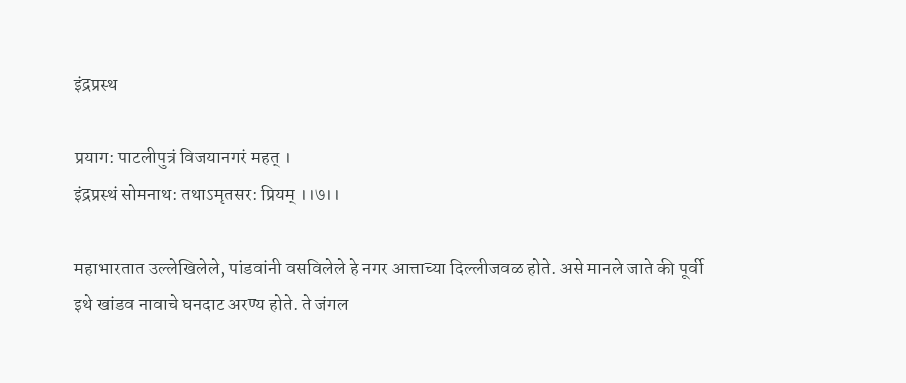इंद्रप्रस्थ

प्रयाग: पाटलीपुत्रं विजयानगरं महत् ।
इंद्रप्रस्थं सोमनाथ: तथाऽमृतसर: प्रियम् ।।७।।

महाभारतात उल्लेखिलेले, पांडवांनी वसविलेले हे नगर आत्ताच्या दिल्लीजवळ होते. असे मानले जाते की पूर्वी इथे खांडव नावाचे घनदाट अरण्य होते. ते जंगल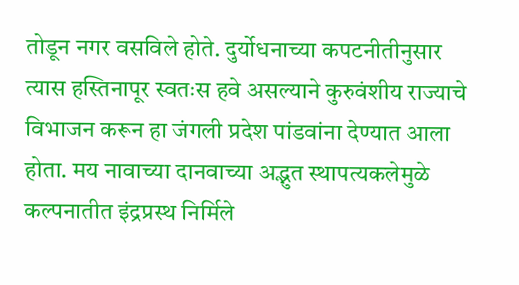तोडून नगर वसविले होते. दुर्योधनाच्या कपटनीतीनुसार त्यास हस्तिनापूर स्वतःस हवे असल्याने कुरुवंशीय राज्याचे विभाजन करून हा जंगली प्रदेश पांडवांना देण्यात आला होता. मय नावाच्या दानवाच्या अद्भुत स्थापत्यकलेमुळे कल्पनातीत इंद्रप्रस्थ निर्मिले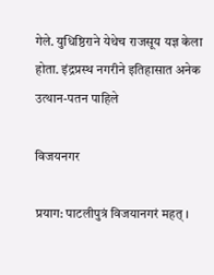गेले. युधिष्ठिराने येथेच राजसूय यज्ञ केला होता. इंद्रप्रस्थ नगरीने इतिहासात अनेक उत्थान-पतन पाहिले

विजयनगर

प्रयाग: पाटलीपुत्रं विजयानगरं महत् ।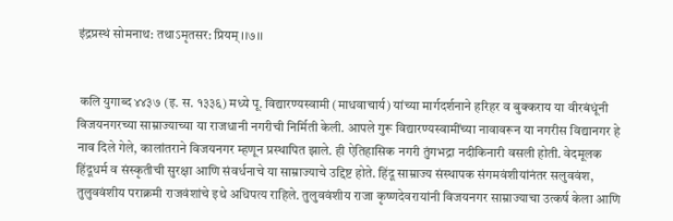इंद्रप्रस्थं सोमनाथ: तथाऽमृतसर: प्रियम् ।।७।।


 कलि युगाब्द ४४३७ (इ. स. १३३६) मध्ये पू. विद्यारण्यस्वामी (माधवाचार्य) यांच्या मार्गदर्शनाने हरिहर व बुक्कराय या वीरबंधूंनी विजयनगरच्या साम्राज्याच्या या राजधानी नगरीची निर्मिती केली. आपले गुरू विद्यारण्यस्वामींच्या नावावरून या नगरीस विद्यानगर हे नाव दिले गेले, कालांतराने विजयनगर म्हणून प्रस्थापित झाले. ही ऐतिहासिक नगरी तुंगभद्रा नदीकिनारी वसली होती. वेदमूलक हिंदूधर्म व संस्कृतीची सुरक्षा आणि संवर्धनाचे या साम्राज्याचे उद्दिष्ट होते. हिंदू साम्राज्य संस्थापक संगमवंशीयांनंतर सलुववंश, तुलुववंशीय पराक्रमी राजवंशांचे इथे अधिपत्य राहिले. तुलुववंशीय राजा कृष्णदेवरायांनी विजयनगर साम्राज्याचा उत्कर्ष केला आणि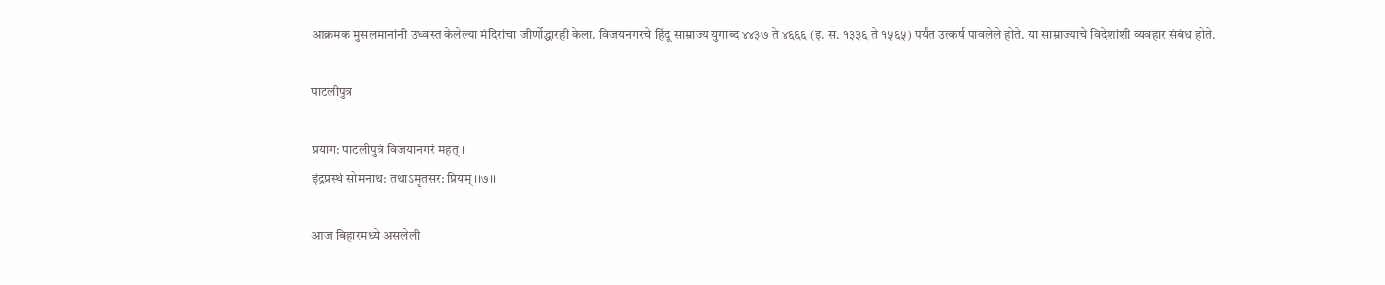आक्रमक मुसलमानांनी उध्वस्त केलेल्या मंदिरांचा जीर्णोद्धारही केला. विजयनगरचे हिंदू साम्राज्य युगाब्द ४४३७ ते ४६६६ (इ. स. १३३६ ते १५६५) पर्यंत उत्कर्ष पावलेले होते. या साम्राज्याचे विदेशांशी व्यवहार संबंध होते.

पाटलीपुत्र

प्रयाग: पाटलीपुत्रं विजयानगरं महत् ।
इंद्रप्रस्थं सोमनाथ: तथाऽमृतसर: प्रियम् ।।७।।

आज बिहारमध्ये असलेली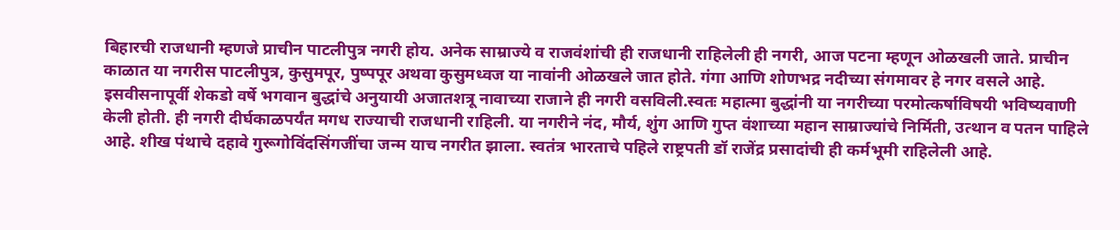बिहारची राजधानी म्हणजे प्राचीन पाटलीपुत्र नगरी होय. अनेक साम्राज्ये व राजवंशांची ही राजधानी राहिलेली ही नगरी, आज पटना म्हणून ओळखली जाते. प्राचीन काळात या नगरीस पाटलीपुत्र, कुसुमपूर, पुष्पपूर अथवा कुसुमध्वज या नावांनी ओळखले जात होते. गंगा आणि शोणभद्र नदीच्या संगमावर हे नगर वसले आहे. इसवीसनापूर्वी शेकडो वर्षे भगवान बुद्धांचे अनुयायी अजातशत्रू नावाच्या राजाने ही नगरी वसविली.स्वतः महात्मा बुद्धांनी या नगरीच्या परमोत्कर्षाविषयी भविष्यवाणी केली होती. ही नगरी दीर्घकाळपर्यंत मगध राज्याची राजधानी राहिली. या नगरीने नंद, मौर्य, शुंग आणि गुप्त वंशाच्या महान साम्राज्यांचे निर्मिती, उत्थान व पतन पाहिले आहे. शीख पंथाचे दहावे गुरूगोविंदसिंगजींचा जन्म याच नगरीत झाला. स्वतंत्र भारताचे पहिले राष्ट्रपती डॉ राजेंद्र प्रसादांची ही कर्मभूमी राहिलेली आहे.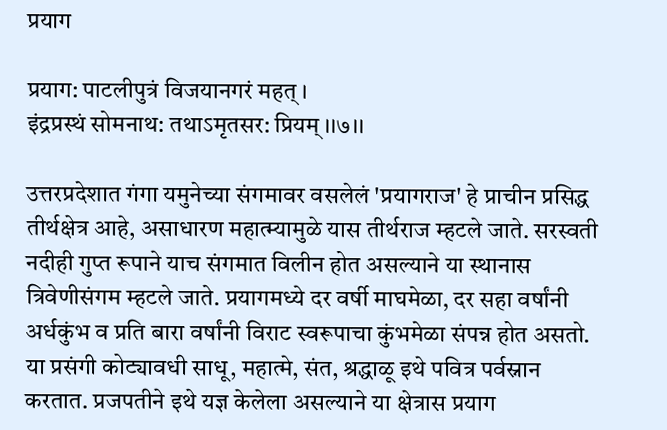प्रयाग

प्रयाग: पाटलीपुत्रं विजयानगरं महत् ।
इंद्रप्रस्थं सोमनाथ: तथाऽमृतसर: प्रियम् ।।७।।

उत्तरप्रदेशात गंगा यमुनेच्या संगमावर वसलेलं 'प्रयागराज' हे प्राचीन प्रसिद्ध तीर्थक्षेत्र आहे, असाधारण महात्म्यामुळे यास तीर्थराज म्हटले जाते. सरस्वती नदीही गुप्त रूपाने याच संगमात विलीन होत असल्याने या स्थानास त्रिवेणीसंगम म्हटले जाते. प्रयागमध्ये दर वर्षी माघमेळा, दर सहा वर्षांनी अर्धकुंभ व प्रति बारा वर्षांनी विराट स्वरूपाचा कुंभमेळा संपन्न होत असतो. या प्रसंगी कोट्यावधी साधू, महात्मे, संत, श्रद्धाळू इथे पवित्र पर्वस्नान करतात. प्रजपतीने इथे यज्ञ केलेला असल्याने या क्षेत्रास प्रयाग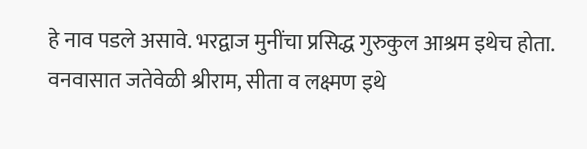हे नाव पडले असावे. भरद्वाज मुनींचा प्रसिद्ध गुरुकुल आश्रम इथेच होता. वनवासात जतेवेळी श्रीराम, सीता व लक्ष्मण इथे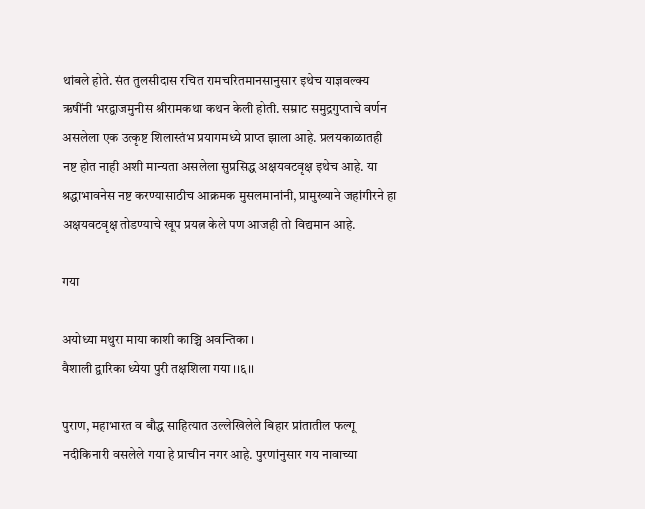थांबले होते. संत तुलसीदास रचित रामचरितमानसानुसार इथेच याज्ञवल्क्य ऋषींनी भरद्वाजमुनीस श्रीरामकथा कथन केली होती. सम्राट समुद्रगुप्ताचे वर्णन असलेला एक उत्कृष्ट शिलास्तंभ प्रयागमध्ये प्राप्त झाला आहे. प्रलयकाळातही नष्ट होत नाही अशी मान्यता असलेला सुप्रसिद्ध अक्षयवटवृक्ष इथेच आहे. या श्रद्धाभावनेस नष्ट करण्यासाठीच आक्रमक मुसलमानांनी, प्रामुख्याने जहांगीरने हा अक्षयवटवृक्ष तोडण्याचे खूप प्रयत्न केले पण आजही तो विद्यमान आहे.

गया

अयोध्या मथुरा माया काशी काञ्चि अवन्तिका ।
वैशाली द्वारिका ध्येया पुरी तक्षशिला गया ।।६।।

पुराण, महाभारत व बौद्ध साहित्यात उल्लेखिलेले बिहार प्रांतातील फल्गू नदीकिनारी वसलेले गया हे प्राचीन नगर आहे. पुरणांनुसार गय नावाच्या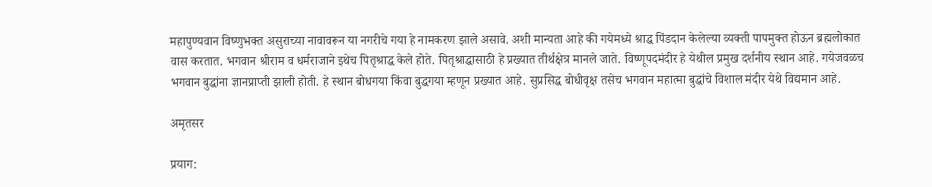महापुण्यवान विष्णुभक्त असुराच्या नावावरून या नगरीचे गया हे नामकरण झाले असावे. अशी मान्यता आहे की गयेमध्ये श्राद्ध पिंडदान केलेल्या व्यक्ती पापमुक्त होऊन ब्रह्मलोकात वास करतात. भगवान श्रीराम व धर्मराजाने इथेच पितृश्राद्ध केले होते. पितृश्राद्धासाठी हे प्रख्यात तीर्थक्षेत्र मानले जाते. विष्णूपदमंदीर हे येथील प्रमुख दर्शनीय स्थान आहे. गयेजवळच भगवान बुद्धांना ज्ञानप्राप्ती झाली होती. हे स्थान बोधगया किंवा बुद्धगया म्हणून प्रख्यात आहे. सुप्रसिद्ध बोधीवृक्ष तसेच भगवान महात्मा बुद्धांचे विशाल मंदीर येथे विद्यमान आहे.

अमृतसर

प्रयाग: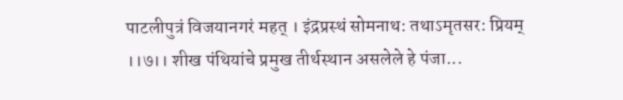पाटलीपुत्रं विजयानगरं महत् । इंद्रप्रस्थं सोमनाथ: तथाऽमृतसर: प्रियम् ।।७।। शीख पंथियांचे प्रमुख तीर्थस्थान असलेले हे पंजा...